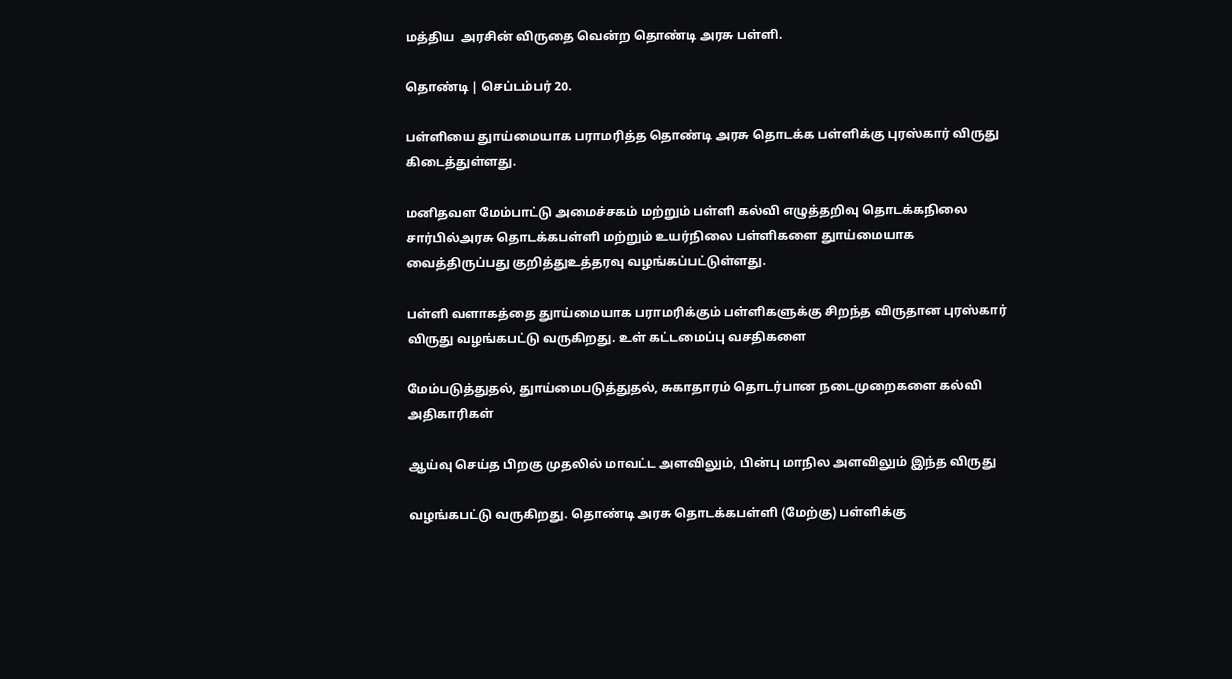மத்திய  அரசின் விருதை வென்ற தொண்டி அரசு பள்ளி.

தொண்டி | செப்டம்பர் 20.

பள்ளியை துாய்மையாக பராமரித்த தொண்டி அரசு தொடக்க பள்ளிக்கு புரஸ்கார் விருது கிடைத்துள்ளது.

மனிதவள மேம்பாட்டு அமைச்சகம் மற்றும் பள்ளி கல்வி எழுத்தறிவு தொடக்கநிலை சார்பில்அரசு தொடக்கபள்ளி மற்றும் உயர்நிலை பள்ளிகளை துாய்மையாக வைத்திருப்பது குறித்துஉத்தரவு வழங்கப்பட்டுள்ளது.

பள்ளி வளாகத்தை துாய்மையாக பராமரிக்கும் பள்ளிகளுக்கு சிறந்த விருதான புரஸ்கார் விருது வழங்கபட்டு வருகிறது. உள் கட்டமைப்பு வசதிகளை

மேம்படுத்துதல், துாய்மைபடுத்துதல், சுகாதாரம் தொடர்பான நடைமுறைகளை கல்வி அதிகாரிகள்

ஆய்வு செய்த பிறகு முதலில் மாவட்ட அளவிலும், பின்பு மாநில அளவிலும் இந்த விருது

வழங்கபட்டு வருகிறது. தொண்டி அரசு தொடக்கபள்ளி (மேற்கு) பள்ளிக்கு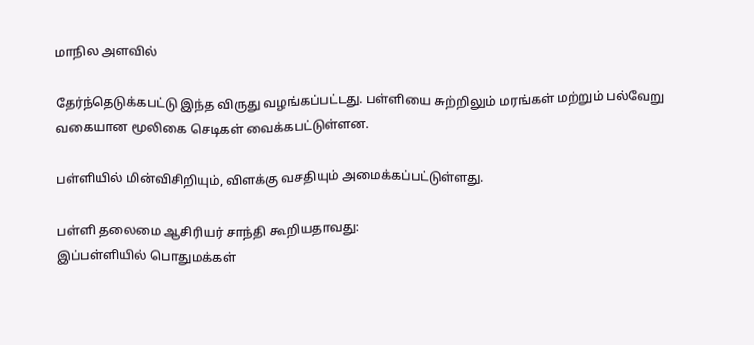மாநில அளவில்

தேர்ந்தெடுக்கபட்டு இந்த விருது வழங்கப்பட்டது. பள்ளியை சுற்றிலும் மரங்கள் மற்றும் பல்வேறு வகையான மூலிகை செடிகள் வைக்கபட்டுள்ளன.

பள்ளியில் மின்விசிறியும், விளக்கு வசதியும் அமைக்கப்பட்டுள்ளது.

பள்ளி தலைமை ஆசிரியர் சாந்தி கூறியதாவது:
இப்பள்ளியில் பொதுமக்கள்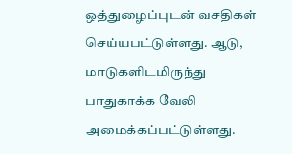ஒத்துழைப்புடன் வசதிகள் செய்யபட்டுள்ளது. ஆடு, மாடுகளிடமிருந்து பாதுகாக்க வேலி அமைக்கப்பட்டுள்ளது.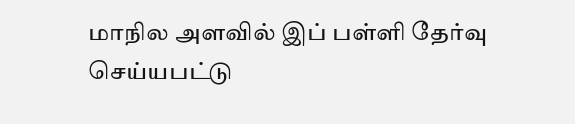மாநில அளவில் இப் பள்ளி தேர்வு செய்யபட்டு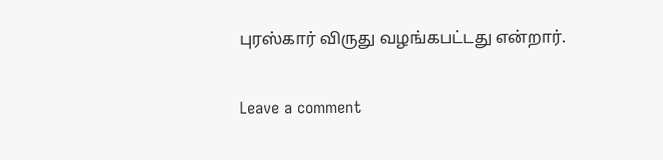புரஸ்கார் விருது வழங்கபட்டது என்றார்.

Leave a comment